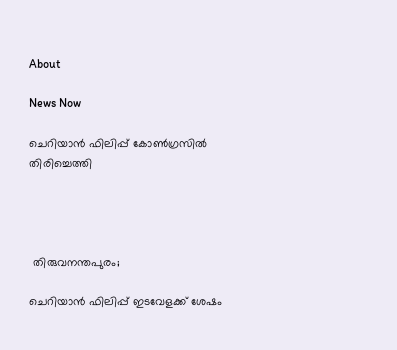About

News Now

ചെറിയാന്‍ ഫിലിപ്പ് കോണ്‍ഗ്രസില്‍ തിരിച്ചെത്തി




 തിരുവനന്തപുരം;

ചെറിയാന്‍ ഫിലിപ്പ് ഇടവേളക്ക് ശേഷം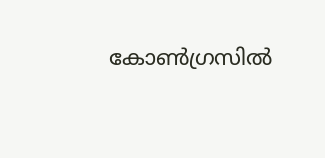കോണ്‍ഗ്രസില്‍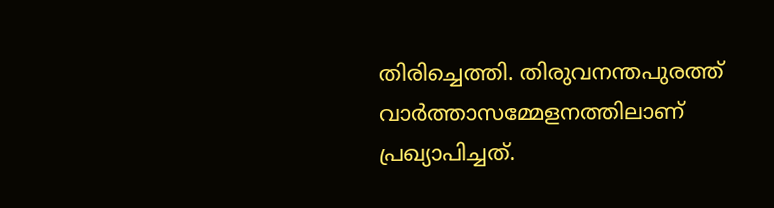തിരിച്ചെത്തി. തിരുവനന്തപുരത്ത് വാര്‍ത്താസമ്മേളനത്തിലാണ് പ്രഖ്യാപിച്ചത്.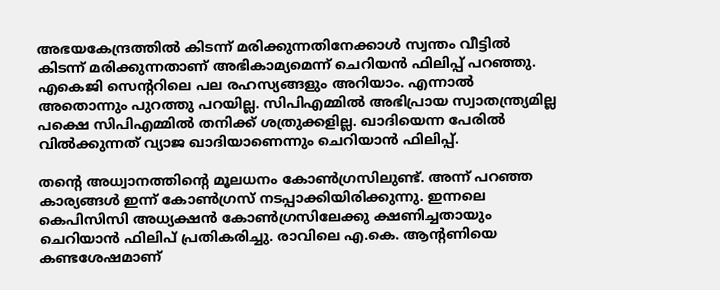അഭയകേന്ദ്രത്തില്‍ കിടന്ന് മരിക്കുന്നതിനേക്കാള്‍ സ്വന്തം വീട്ടില്‍ കിടന്ന് മരിക്കുന്നതാണ് അഭികാമ്യമെന്ന് ചെറിയന്‍ ഫിലിപ്പ് പറഞ്ഞു. എകെജി സെന്ററിലെ പല രഹസ്യങ്ങളും അറിയാം. എന്നാല്‍ അതൊന്നും പുറത്തു പറയില്ല. സിപിഎമ്മില്‍ അഭിപ്രായ സ്വാതന്ത്ര്യമില്ല പക്ഷെ സിപിഎമ്മില്‍ തനിക്ക് ശത്രുക്കളില്ല. ഖാദിയെന്ന പേരില്‍ വില്‍ക്കുന്നത് വ്യാജ ഖാദിയാണെന്നും ചെറിയാന്‍ ഫിലിപ്പ്.

തന്റെ അധ്വാനത്തിന്റെ മൂലധനം കോണ്‍ഗ്രസിലുണ്ട്. അന്ന് പറഞ്ഞ കാര്യങ്ങള്‍ ഇന്ന് കോണ്‍ഗ്രസ് നടപ്പാക്കിയിരിക്കുന്നു. ഇന്നലെ കെപിസിസി അധ്യക്ഷന്‍ കോണ്‍ഗ്രസിലേക്കു ക്ഷണിച്ചതായും ചെറിയാന്‍ ഫിലിപ് പ്രതികരിച്ചു. രാവിലെ എ.കെ. ആന്റണിയെ കണ്ടശേഷമാണ്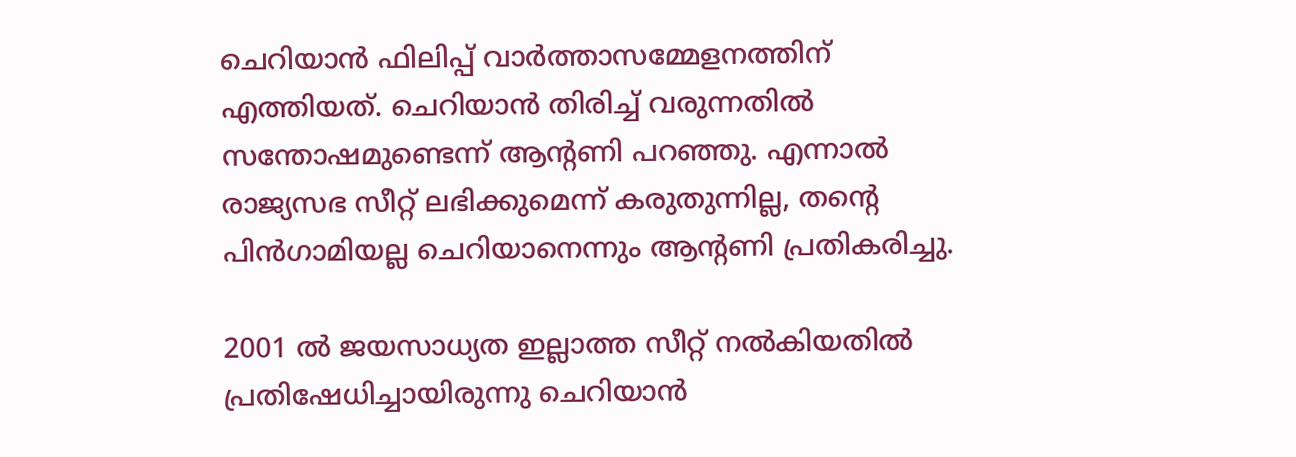ചെറിയാന്‍ ഫിലിപ്പ് വാര്‍ത്താസമ്മേളനത്തിന് എത്തിയത്. ചെറിയാന്‍ തിരിച്ച് വരുന്നതില്‍ സന്തോഷമുണ്ടെന്ന് ആന്റണി പറഞ്ഞു. എന്നാല്‍ രാജ്യസഭ സീറ്റ് ലഭിക്കുമെന്ന് കരുതുന്നില്ല, തന്റെ പിന്‍ഗാമിയല്ല ചെറിയാനെന്നും ആന്റണി പ്രതികരിച്ചു.

2001 ല്‍ ജയസാധ്യത ഇല്ലാത്ത സീറ്റ് നല്‍കിയതില്‍ പ്രതിഷേധിച്ചായിരുന്നു ചെറിയാന്‍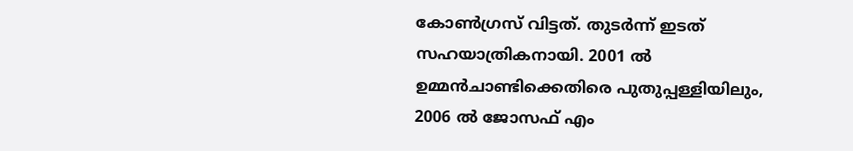കോണ്‍ഗ്രസ് വിട്ടത്. തുടര്‍ന്ന് ഇടത് സഹയാത്രികനായി. 2001 ല്‍ ഉമ്മന്‍ചാണ്ടിക്കെതിരെ പുതുപ്പള്ളിയിലും, 2006 ല്‍ ജോസഫ് എം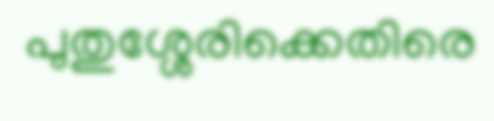പുതുശ്ശേരിക്കെതിരെ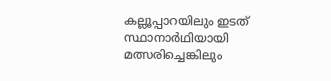കല്ലൂപ്പാറയിലും ഇടത് സ്ഥാനാര്‍ഥിയായി മത്സരിച്ചെങ്കിലും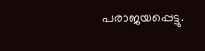പരാജയപ്പെട്ടു.